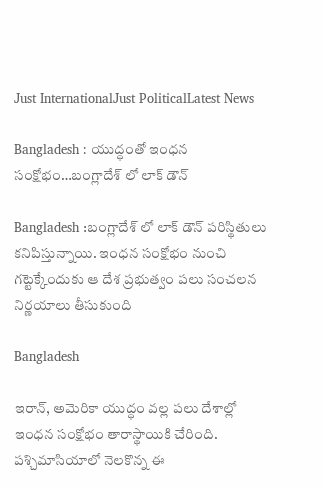Just InternationalJust PoliticalLatest News

Bangladesh : యుద్ధంతో ఇంధన సంక్షోభం…బంగ్లాదేశ్ లో లాక్ డౌన్

Bangladesh :బంగ్లాదేశ్ లో లాక్ డౌన్ పరిస్థితులు కనిపిస్తున్నాయి. ఇంధన సంక్షోభం నుంచి గట్టెక్కేందుకు ఆ దేశ ప్రభుత్వం పలు సంచలన నిర్ణయాలు తీసుకుంది

Bangladesh

ఇరాన్, అమెరికా యుద్ధం వల్ల పలు దేశాల్లో ఇంధన సంక్షోభం తారాస్థాయికి చేరింది. పశ్చిమాసియాలో నెలకొన్న ఈ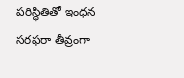పరిస్థితితో ఇంధన సరఫరా తీవ్రంగా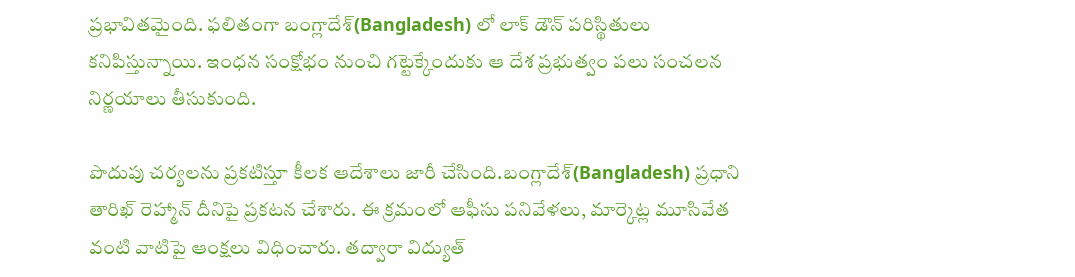ప్రభావితమైంది. ఫలితంగా బంగ్లాదేశ్(Bangladesh) లో లాక్ డౌన్ పరిస్థితులు కనిపిస్తున్నాయి. ఇంధన సంక్షోభం నుంచి గట్టెక్కేందుకు ఆ దేశ ప్రభుత్వం పలు సంచలన నిర్ణయాలు తీసుకుంది.

పొదుపు చర్యలను ప్రకటిస్తూ కీలక ఆదేశాలు జారీ చేసింది.బంగ్లాదేశ్(Bangladesh) ప్రధాని తారిఖ్ రెహ్మాన్ దీనిపై ప్రకటన చేశారు. ఈ క్రమంలో ఆఫీసు పనివేళలు, మార్కెట్ల మూసివేత వంటి వాటిపై ఆంక్షలు విధించారు. తద్వారా విద్యుత్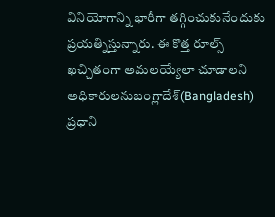వినియోగాన్ని భారీగా తగ్గించుకునేందుకు ప్రయత్నిస్తున్నారు. ఈ కొత్త రూల్స్ ఖచ్చితంగా అమలయ్యేలా చూడాలని అధికారులనుబంగ్లాదేశ్(Bangladesh) ప్రధాని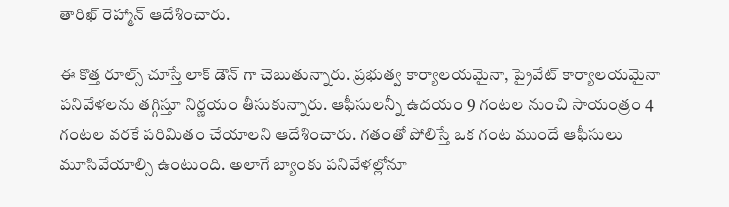తారిఖ్ రెహ్మాన్ ఆదేశించారు.

ఈ కొత్త రూల్స్ చూస్తే లాక్ డౌన్ గా చెబుతున్నారు. ప్రభుత్వ కార్యాలయమైనా, ప్రైవేట్ కార్యాలయమైనా పనివేళలను తగ్గిస్తూ నిర్ణయం తీసుకున్నారు. ఆఫీసులన్నీ ఉదయం 9 గంటల నుంచి సాయంత్రం 4 గంటల వరకే పరిమితం చేయాలని ఆదేశించారు. గతంతో పోలిస్తే ఒక గంట ముందే ఆఫీసులు మూసివేయాల్సి ఉంటుంది. అలాగే బ్యాంకు పనివేళల్లోనూ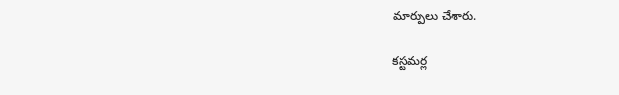మార్పులు చేశారు.

కస్టమర్ల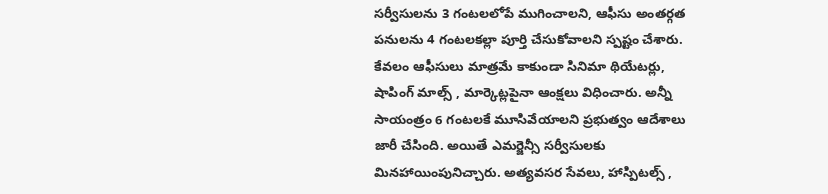సర్వీసులను 3 గంటలలోపే ముగించాలని, ఆఫీసు అంతర్గత పనులను 4 గంటలకల్లా పూర్తి చేసుకోవాలని స్పష్టం చేశారు. కేవలం ఆఫీసులు మాత్రమే కాకుండా సినిమా థియేటర్లు, షాపింగ్ మాల్స్ , మార్కెట్లపైనా ఆంక్షలు విధించారు. అన్నీ సాయంత్రం 6 గంటలకే మూసివేయాలని ప్రభుత్వం ఆదేశాలు జారీ చేసింది. అయితే ఎమర్జెన్సీ సర్వీసులకు మినహాయింపునిచ్చారు. అత్యవసర సేవలు, హాస్పిటల్స్ ,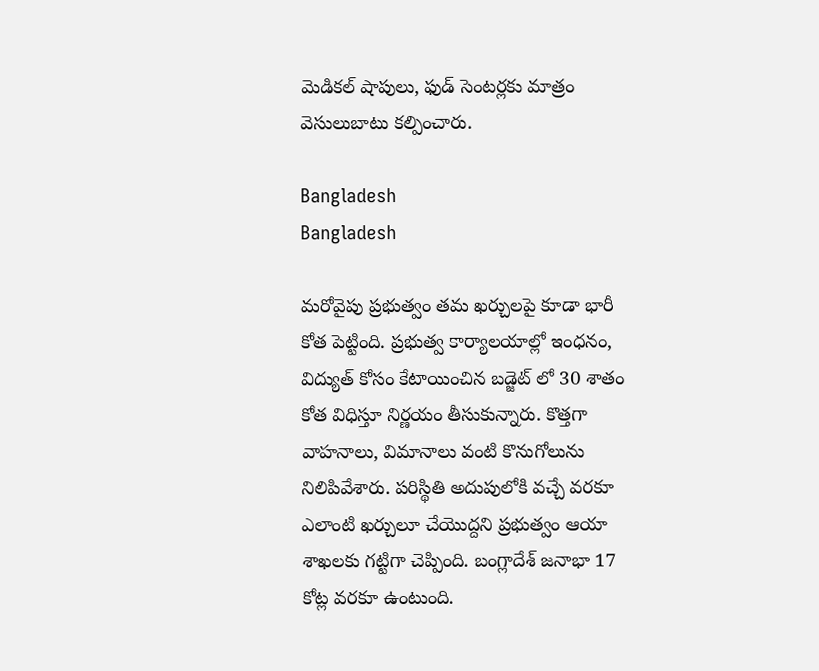మెడికల్ షాపులు, ఫుడ్ సెంటర్లకు మాత్రం వెసులుబాటు కల్పించారు.

Bangladesh
Bangladesh

మరోవైపు ప్రభుత్వం తమ ఖర్చులపై కూడా భారీ కోత పెట్టింది. ప్రభుత్వ కార్యాలయాల్లో ఇంధనం, విద్యుత్ కోసం కేటాయించిన బడ్జెట్ లో 30 శాతం కోత విధిస్తూ నిర్ణయం తీసుకున్నారు. కొత్తగా వాహనాలు, విమానాలు వంటి కొనుగోలును నిలిపివేశారు. పరిస్థితి అదుపులోకి వచ్చే వరకూ ఎలాంటి ఖర్చులూ చేయొద్దని ప్రభుత్వం ఆయా శాఖలకు గట్టిగా చెప్పింది. బంగ్లాదేశ్ జనాభా 17 కోట్ల వరకూ ఉంటుంది.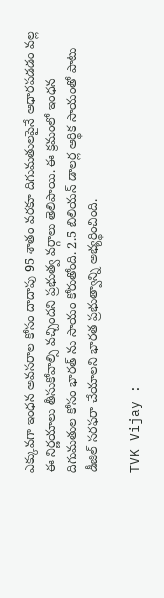ఎక్కువగా ఇంధన అవసరాల కోసం దాదాపు 95 శాతం వరకూ దిగుమతులపైనే ఆధారపడడం వల్ల ఈ నిర్ణయాలు తీసుకోవాల్సి వచ్చిందని ప్రభుత్వ వర్గాలు తెలిపాయి. ఈ క్రమంలో ఇంధన దిగుమతుల కోసం భారత్ ను సాయం కోరుతోంది. 2.5 బిలియన్ డాలర్ల ఆర్థిక సాయంతో పాటు డీజిల్ సరఫరా చేయాలని భారత ప్రభుత్వాన్ని అభ్యర్థించింది.

TVK Vijay :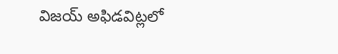విజయ్ అఫిడవిట్లలో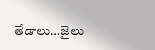తేడాలు…జైలు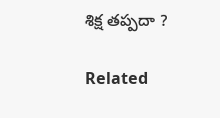శిక్ష తప్పదా ?

Related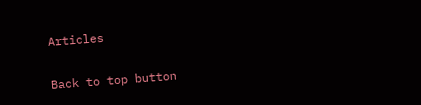Articles

Back to top button